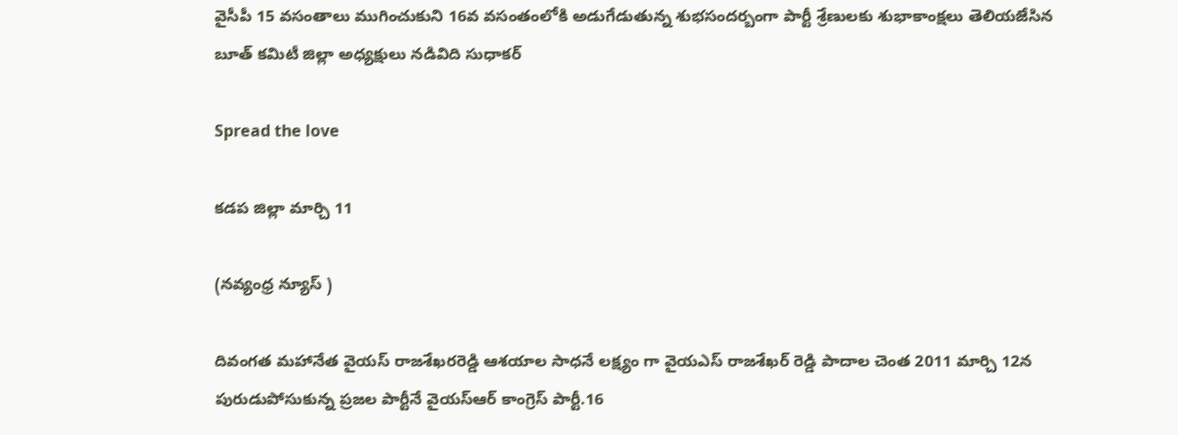వైసీపీ 15 వసంతాలు ముగించుకుని 16వ వసంతంలోకి అడుగేడుతున్న శుభసందర్బంగా పార్టీ శ్రేణులకు శుభాకాంక్షలు తెలియజేసిన బూత్ కమిటీ జిల్లా అధ్యక్షులు నడివిది సుధాకర్

Spread the love

కడప జిల్లా మార్చి 11

(నవ్యంధ్ర న్యూస్ )

దివంగత మహానేత వైయస్ రాజశేఖరరెడ్డి ఆశ‌యాల సాధ‌నే లక్ష్యం గా వైయఎస్ రాజశేఖర్ రెడ్డి పాదాల చెంత 2011 మార్చి 12న పురుడుపోసుకున్న ప్ర‌జ‌ల పార్టీనే వైయ‌స్ఆర్ కాంగ్రెస్ పార్టీ.16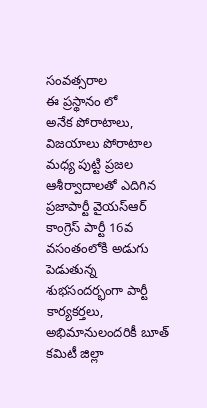సంవత్సరాల
ఈ ప్రస్థానం లో
అనేక పోరాటాలు,
విజయాలు పోరాటాల మధ్య పుట్టి ప్రజల ఆశీర్వాదాలతో ఎదిగిన ప్రజాపార్టీ వైయస్ఆర్ కాంగ్రెస్ పార్టీ 16వ వసంతంలోకి అడుగు పెడుతున్న శుభసంద‌ర్భంగా పార్టీ కార్యకర్తలు, అభిమానులందరికీ బూత్ కమిటీ జిల్లా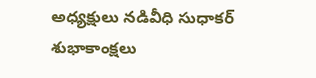అధ్యక్షులు నడివీధి సుధాకర్ శుభాకాంక్షలు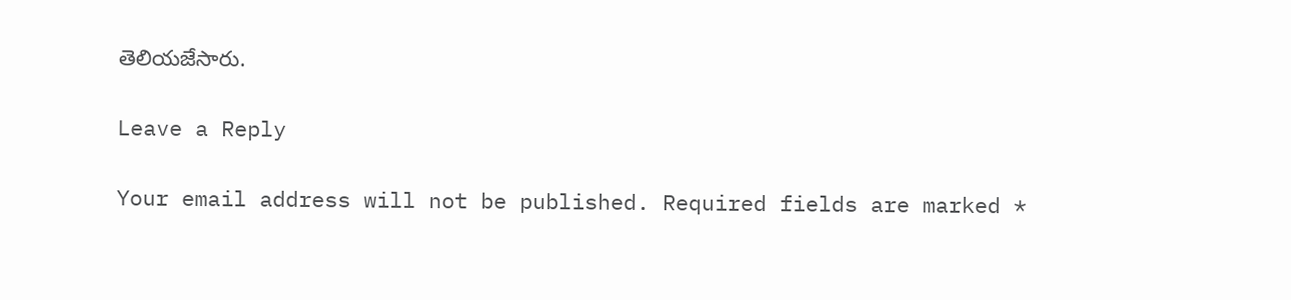తెలియజేసారు.

Leave a Reply

Your email address will not be published. Required fields are marked *